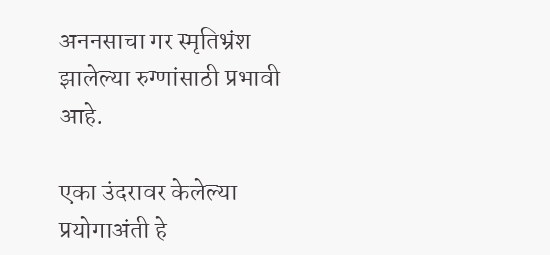अननसाचा गर स्मृतिभ्रंश झालेल्या रुग्णांसाठी प्रभावी आहे.

एका उंदरावर केलेल्या प्रयोगाअंती हे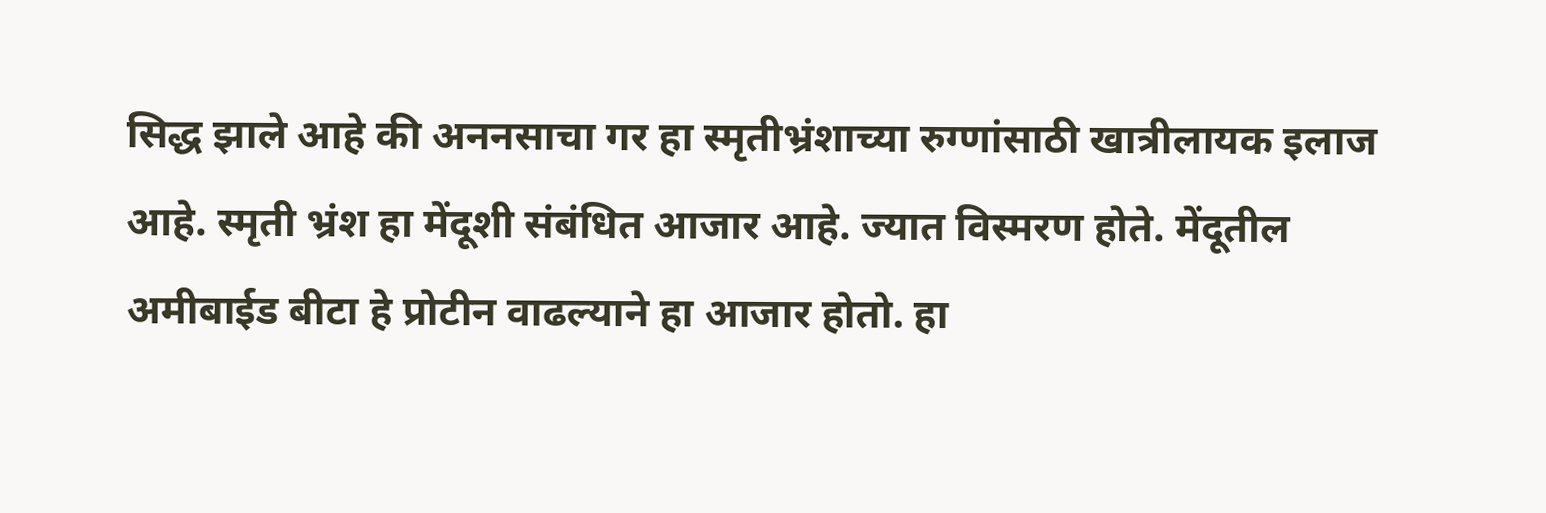सिद्ध झाले आहे की अननसाचा गर हा स्मृतीभ्रंशाच्या रुग्णांसाठी खात्रीलायक इलाज आहे. स्मृती भ्रंश हा मेंदूशी संबंधित आजार आहे. ज्यात विस्मरण होते. मेंदूतील अमीबाईड बीटा हे प्रोटीन वाढल्याने हा आजार होतो. हा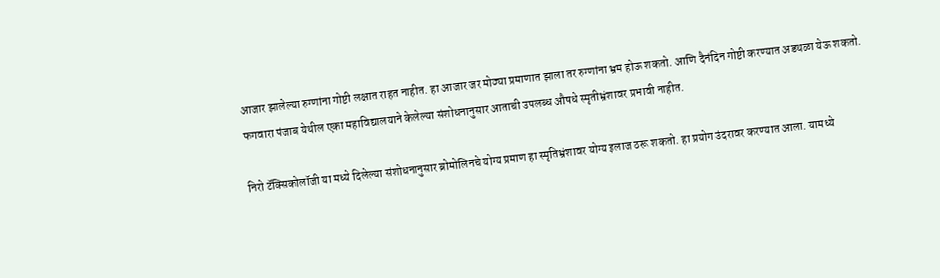आजार झालेल्या रुग्णांना गोष्टी लक्षात राहत नाहीत. हा आजार जर मोठ्या प्रमाणात झाला तर रुग्णांना भ्रम होऊ शकतो. आणि दैनंदिन गोष्टी करण्यात अडथळा येऊ शकतो. फगवारा पंजाब येथील एका महाविद्यालयाने केलेल्या संशोधनानुसार आताची उपलब्ध औषधे स्मृतीभ्रंशावर प्रभावी नाहीत.

निरो टॅक्सिकोलॉजी या मध्ये दिलेल्या संशोधनानुसार ब्रोमोलिनचे योग्य प्रमाण हा स्मृतिभ्रंशावर योग्य इलाज ठरू शकतो. हा प्रयोग उंदरावर करण्यात आला. यामध्ये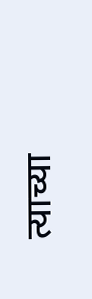त्याच्या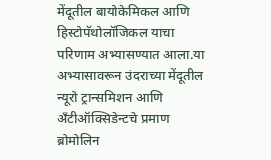मेंदूतील बायोकेमिकल आणि हिस्टोपॅथोलॉजिकल याचा परिणाम अभ्यासण्यात आला.या अभ्यासावरून उंदराच्या मेंदूतील न्यूरो ट्रान्समिशन आणि अँटीऑक्सिडेन्टचे प्रमाण ब्रोमोलिन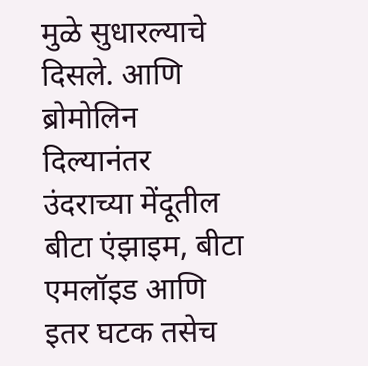मुळे सुधारल्याचे दिसले. आणि ब्रोमोलिन दिल्यानंतर उंदराच्या मेंदूतील बीटा एंझाइम, बीटा एमलॉइड आणि इतर घटक तसेच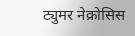ट्युमर नेक्रोसिस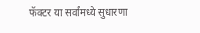फॅक्टर या सर्वांमध्ये सुधारणा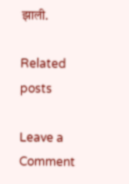झाली.

Related posts

Leave a Comment